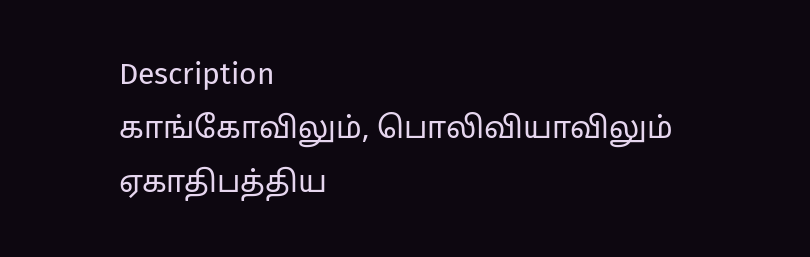Description
காங்கோவிலும், பொலிவியாவிலும் ஏகாதிபத்திய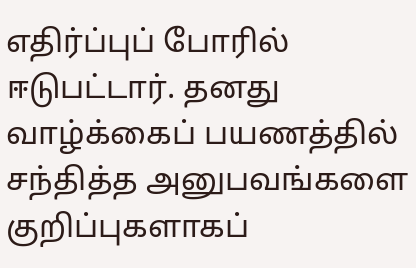எதிர்ப்புப் போரில் ஈடுபட்டார். தனது வாழ்க்கைப் பயணத்தில் சந்தித்த அனுபவங்களை குறிப்புகளாகப்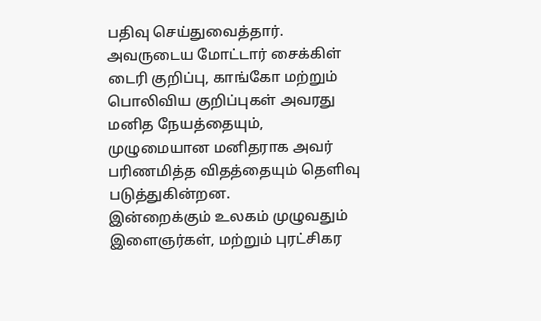பதிவு செய்துவைத்தார்.
அவருடைய மோட்டார் சைக்கிள் டைரி குறிப்பு, காங்கோ மற்றும் பொலிவிய குறிப்புகள் அவரது மனித நேயத்தையும், முழுமையான மனிதராக அவர் பரிணமித்த விதத்தையும் தெளிவு படுத்துகின்றன.
இன்றைக்கும் உலகம் முழுவதும் இளைஞர்கள், மற்றும் புரட்சிகர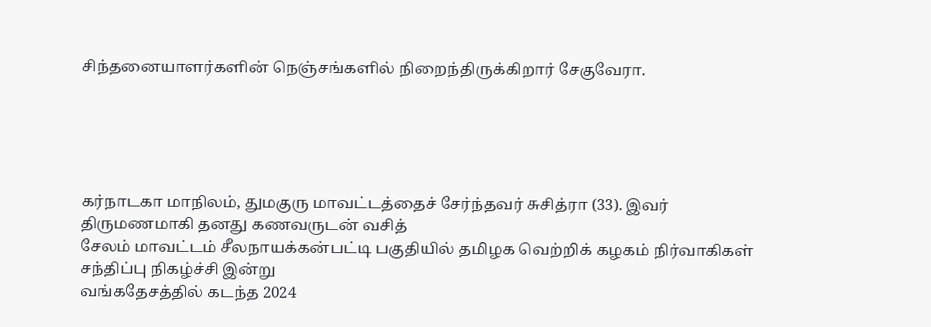சிந்தனையாளர்களின் நெஞ்சங்களில் நிறைந்திருக்கிறார் சேகுவேரா.





கர்நாடகா மாநிலம், துமகுரு மாவட்டத்தைச் சேர்ந்தவர் சுசித்ரா (33). இவர் திருமணமாகி தனது கணவருடன் வசித்
சேலம் மாவட்டம் சீலநாயக்கன்பட்டி பகுதியில் தமிழக வெற்றிக் கழகம் நிர்வாகிகள் சந்திப்பு நிகழ்ச்சி இன்று
வங்கதேசத்தில் கடந்த 2024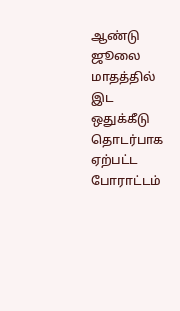ஆண்டு ஜூலை மாதத்தில் இட ஒதுக்கீடு தொடர்பாக ஏற்பட்ட போராட்டம்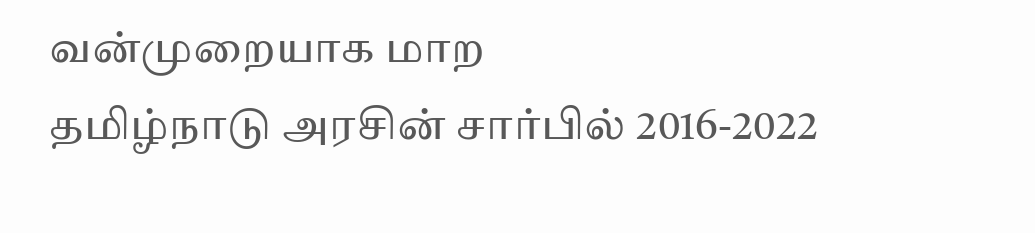வன்முறையாக மாற
தமிழ்நாடு அரசின் சார்பில் 2016-2022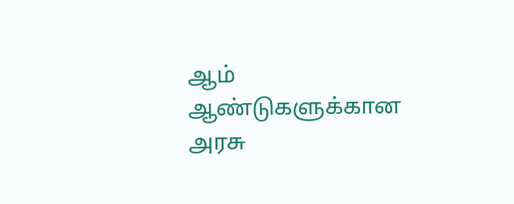ஆம் ஆண்டுகளுக்கான அரசு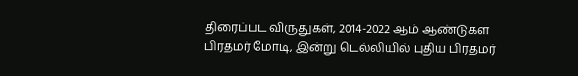திரைப்பட விருதுகள், 2014-2022 ஆம் ஆண்டுகள
பிரதமர் மோடி, இன்று டெல்லியில் புதிய பிரதமர்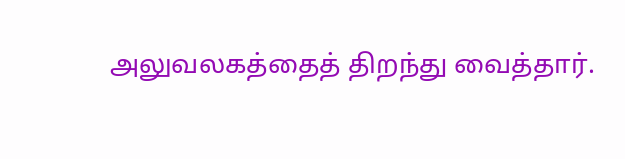அலுவலகத்தைத் திறந்து வைத்தார்.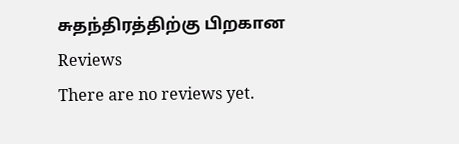சுதந்திரத்திற்கு பிறகான
Reviews
There are no reviews yet.